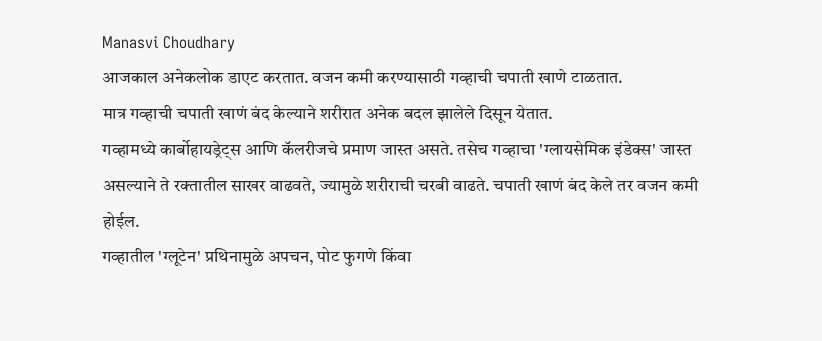Manasvi Choudhary
आजकाल अनेकलोक डाएट करतात. वजन कमी करण्यासाठी गव्हाची चपाती खाणे टाळतात.
मात्र गव्हाची चपाती खाणं बंद केल्याने शरीरात अनेक बदल झालेले दिसून येतात.
गव्हामध्ये कार्बोहायड्रेट्स आणि कॅलरीजचे प्रमाण जास्त असते. तसेच गव्हाचा 'ग्लायसेमिक इंडेक्स' जास्त असल्याने ते रक्तातील साखर वाढवते, ज्यामुळे शरीराची चरबी वाढते. चपाती खाणं बंद केले तर वजन कमी होईल.
गव्हातील 'ग्लूटेन' प्रथिनामुळे अपचन, पोट फुगणे किंवा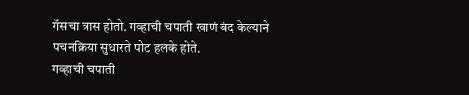गॅसचा त्रास होतो. गव्हाची चपाती खाणं बंद केल्याने पचनक्रिया सुधारते पोट हलके होते.
गव्हाची चपाती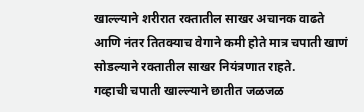खाल्ल्याने शरीरात रक्तातील साखर अचानक वाढते आणि नंतर तितक्याच वेगाने कमी होते मात्र चपाती खाणं सोडल्याने रक्तातील साखर नियंत्रणात राहते.
गव्हाची चपाती खाल्ल्याने छातीत जळजळ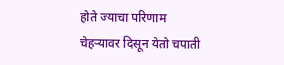होते ज्याचा परिणाम चेहऱ्यावर दिसून येतो चपाती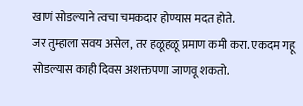खाणं सोडल्याने त्वचा चमकदार होण्यास मदत होते.
जर तुम्हाला सवय असेल, तर हळूहळू प्रमाण कमी करा. एकदम गहू सोडल्यास काही दिवस अशक्तपणा जाणवू शकतो.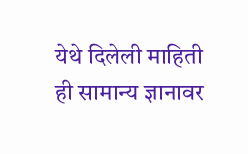येथे दिलेली माहिती ही सामान्य ज्ञानावर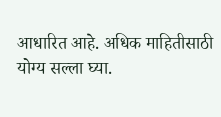आधारित आहे. अधिक माहितीसाठी योग्य सल्ला घ्या.